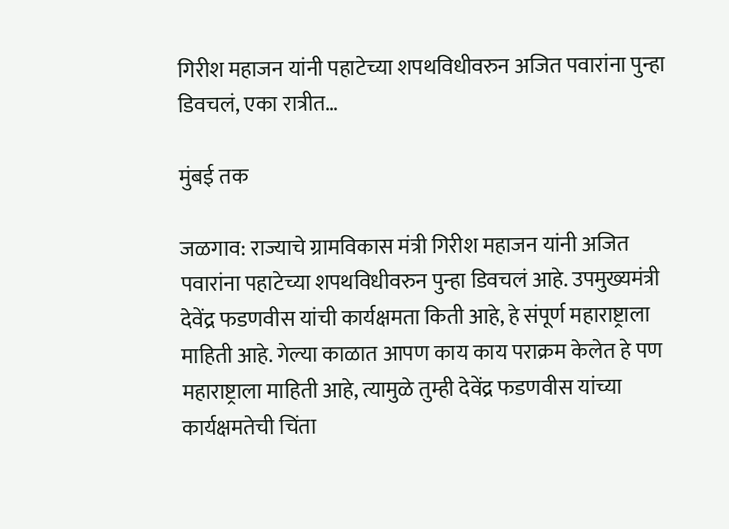गिरीश महाजन यांनी पहाटेच्या शपथविधीवरुन अजित पवारांना पुन्हा डिवचलं, एका रात्रीत…

मुंबई तक

जळगाव: राज्याचे ग्रामविकास मंत्री गिरीश महाजन यांनी अजित पवारांना पहाटेच्या शपथविधीवरुन पुन्हा डिवचलं आहे. उपमुख्यमंत्री देवेंद्र फडणवीस यांची कार्यक्षमता किती आहे, हे संपूर्ण महाराष्ट्राला माहिती आहे. गेल्या काळात आपण काय काय पराक्रम केलेत हे पण महाराष्ट्राला माहिती आहे, त्यामुळे तुम्ही देवेंद्र फडणवीस यांच्या कार्यक्षमतेची चिंता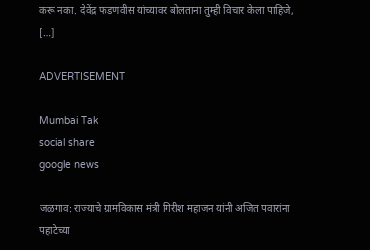करू नका. देवेंद्र फडणवीस यांच्यावर बोलताना तुम्ही विचार केला पाहिजे, […]

ADVERTISEMENT

Mumbai Tak
social share
google news

जळगाव: राज्याचे ग्रामविकास मंत्री गिरीश महाजन यांनी अजित पवारांना पहाटेच्या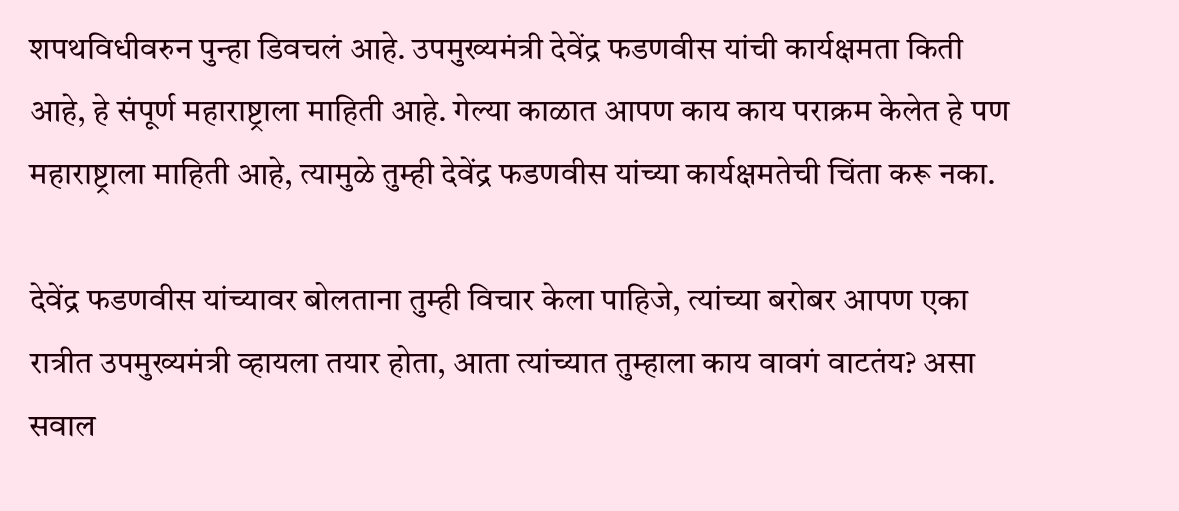शपथविधीवरुन पुन्हा डिवचलं आहे. उपमुख्यमंत्री देवेंद्र फडणवीस यांची कार्यक्षमता किती आहे, हे संपूर्ण महाराष्ट्राला माहिती आहे. गेल्या काळात आपण काय काय पराक्रम केलेत हे पण महाराष्ट्राला माहिती आहे, त्यामुळे तुम्ही देवेंद्र फडणवीस यांच्या कार्यक्षमतेची चिंता करू नका.

देवेंद्र फडणवीस यांच्यावर बोलताना तुम्ही विचार केला पाहिजे, त्यांच्या बरोबर आपण एका रात्रीत उपमुख्यमंत्री व्हायला तयार होता, आता त्यांच्यात तुम्हाला काय वावगं वाटतंय? असा सवाल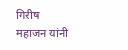गिरीष महाजन यांनी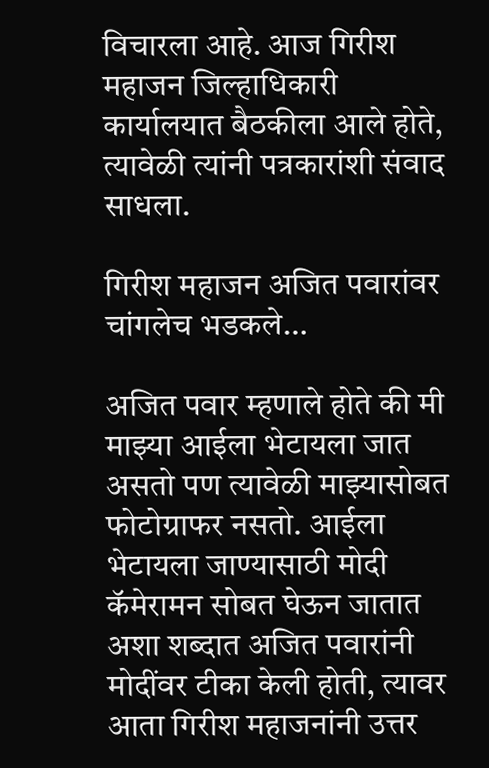विचारला आहे. आज गिरीश महाजन जिल्हाधिकारी कार्यालयात बैठकीला आले होते, त्यावेळी त्यांनी पत्रकारांशी संवाद साधला.

गिरीश महाजन अजित पवारांवर चांगलेच भडकले…

अजित पवार म्हणाले होते की मी माझ्या आईला भेटायला जात असतो पण त्यावेळी माझ्यासोबत फोटोग्राफर नसतो. आईला भेटायला जाण्यासाठी मोदी कॅमेरामन सोबत घेऊन जातात अशा शब्दात अजित पवारांनी मोदींवर टीका केली होती, त्यावर आता गिरीश महाजनांनी उत्तर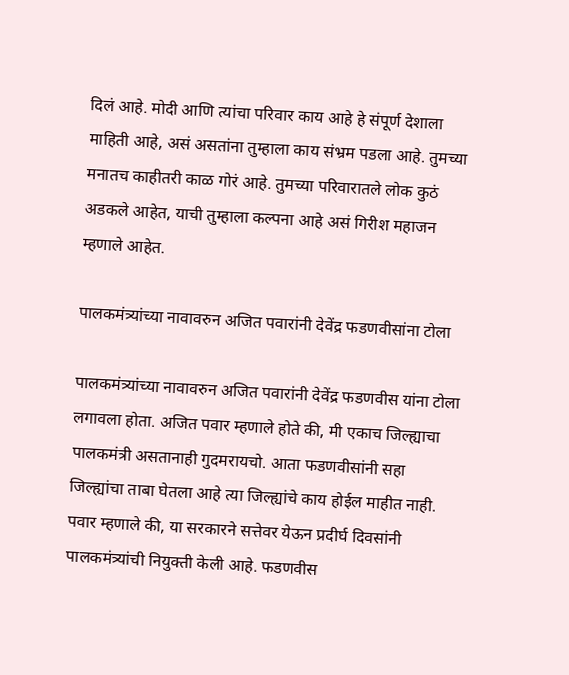दिलं आहे. मोदी आणि त्यांचा परिवार काय आहे हे संपूर्ण देशाला माहिती आहे, असं असतांना तुम्हाला काय संभ्रम पडला आहे. तुमच्या मनातच काहीतरी काळ गोरं आहे. तुमच्या परिवारातले लोक कुठं अडकले आहेत, याची तुम्हाला कल्पना आहे असं गिरीश महाजन म्हणाले आहेत.

पालकमंत्र्यांच्या नावावरुन अजित पवारांनी देवेंद्र फडणवीसांना टोला

पालकमंत्र्यांच्या नावावरुन अजित पवारांनी देवेंद्र फडणवीस यांना टोला लगावला होता. अजित पवार म्हणाले होते की, मी एकाच जिल्ह्याचा पालकमंत्री असतानाही गुदमरायचो. आता फडणवीसांनी सहा जिल्ह्यांचा ताबा घेतला आहे त्या जिल्ह्यांचे काय होईल माहीत नाही. पवार म्हणाले की, या सरकारने सत्तेवर येऊन प्रदीर्घ दिवसांनी पालकमंत्र्यांची नियुक्ती केली आहे. फडणवीस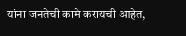यांना जनतेची कामे करायची आहेत,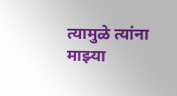त्यामुळे त्यांना माझ्या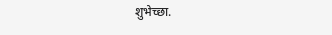शुभेच्छा.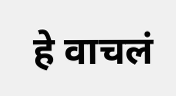हे वाचलं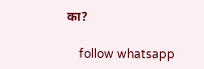का?

    follow whatsapp